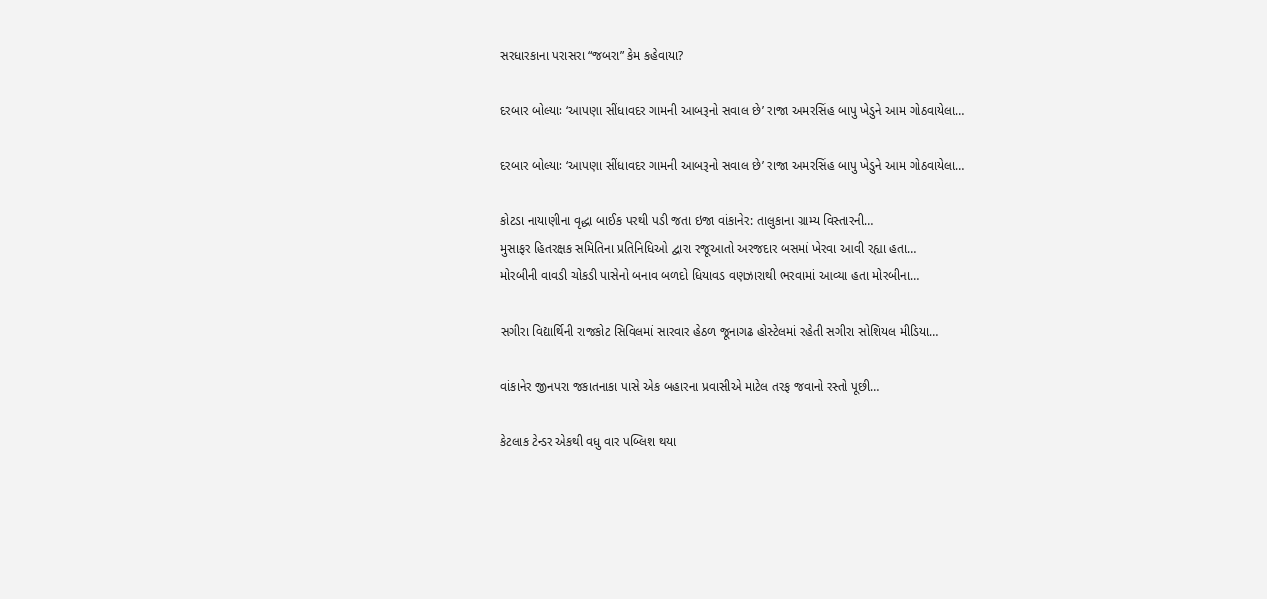સરધારકાના પરાસરા “જબરા” કેમ કહેવાયા?

દરબાર બોલ્યાઃ ‘આપણા સીંધાવદર ગામની આબરૂનો સવાલ છે’ રાજા અમરસિંહ બાપુ ખેડુને આમ ગોઠવાયેલા…

દરબાર બોલ્યાઃ ‘આપણા સીંધાવદર ગામની આબરૂનો સવાલ છે’ રાજા અમરસિંહ બાપુ ખેડુને આમ ગોઠવાયેલા…

કોટડા નાયાણીના વૃદ્ધા બાઈક પરથી પડી જતા ઇજા વાંકાનેર: તાલુકાના ગ્રામ્ય વિસ્તારની…
મુસાફર હિતરક્ષક સમિતિના પ્રતિનિધિઓ દ્વારા રજૂઆતો અરજદાર બસમાં ખેરવા આવી રહ્યા હતા…
મોરબીની વાવડી ચોકડી પાસેનો બનાવ બળદો ધિયાવડ વણઝારાથી ભરવામાં આવ્યા હતા મોરબીના…

સગીરા વિદ્યાર્થિની રાજકોટ સિવિલમાં સારવાર હેઠળ જૂનાગઢ હોસ્ટેલમાં રહેતી સગીરા સોશિયલ મીડિયા…

વાંકાનેર જીનપરા જકાતનાકા પાસે એક બહારના પ્રવાસીએ માટેલ તરફ જવાનો રસ્તો પૂછી…

કેટલાક ટેન્ડર એકથી વધુ વાર પબ્લિશ થયા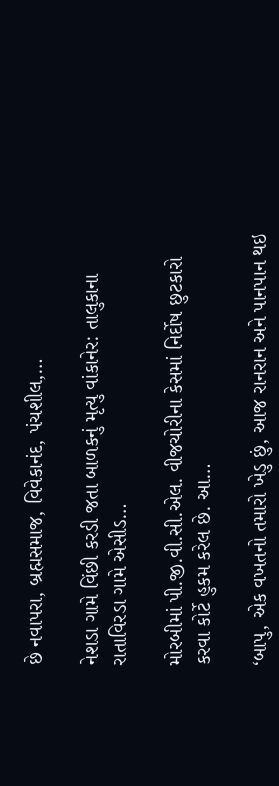છે નવાપરા, બ્રહ્મસમાજ, વિવેકાનંદ, પંચશીલ,…

નેશડા ગામે વિંછી કરડી જતા બાળકનું મૃત્યુ વાંકાનેર: તાલુકાના રાતાવિરડા ગામે એસીડ…

મોરબીમાં પી.જી.વી.સી.એલ. વીજચોરીના કેસમાં નિર્દોષ છુટકારો કરવા કોર્ટે હુકમ કરેલ છે. આ…

‘બાપુ, એક વખતનો તમારો ખેડુ છું, આજ રાનરાન અને પાનપાન થઇ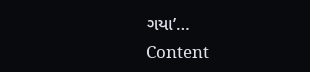ગયા’…
Content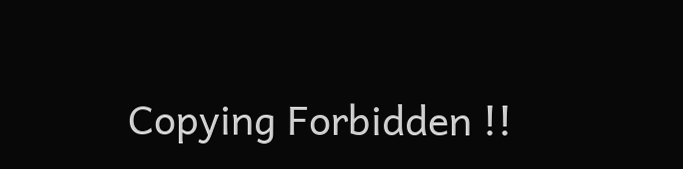Copying Forbidden !!